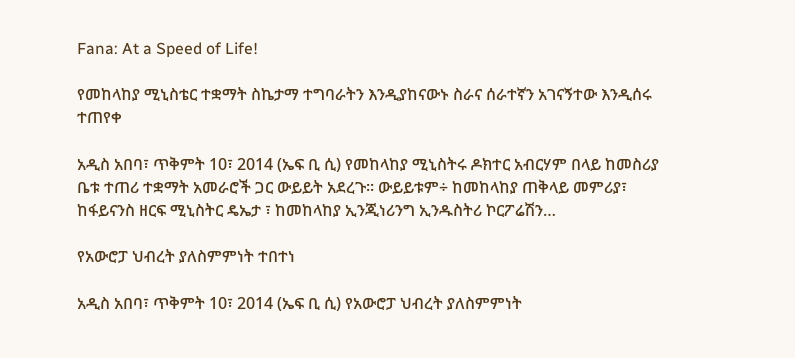Fana: At a Speed of Life!

የመከላከያ ሚኒስቴር ተቋማት ስኬታማ ተግባራትን እንዲያከናውኑ ስራና ሰራተኛን አገናኝተው እንዲሰሩ ተጠየቀ

አዲስ አበባ፣ ጥቅምት 10፣ 2014 (ኤፍ ቢ ሲ) የመከላከያ ሚኒስትሩ ዶክተር አብርሃም በላይ ከመስሪያ ቤቱ ተጠሪ ተቋማት አመራሮች ጋር ውይይት አደረጉ፡፡ ውይይቱም÷ ከመከላከያ ጠቅላይ መምሪያ፣ ከፋይናንስ ዘርፍ ሚኒስትር ዴኤታ ፣ ከመከላከያ ኢንጂነሪንግ ኢንዱስትሪ ኮርፖሬሽን…

የአውሮፓ ህብረት ያለስምምነት ተበተነ

አዲስ አበባ፣ ጥቅምት 10፣ 2014 (ኤፍ ቢ ሲ) የአውሮፓ ህብረት ያለስምምነት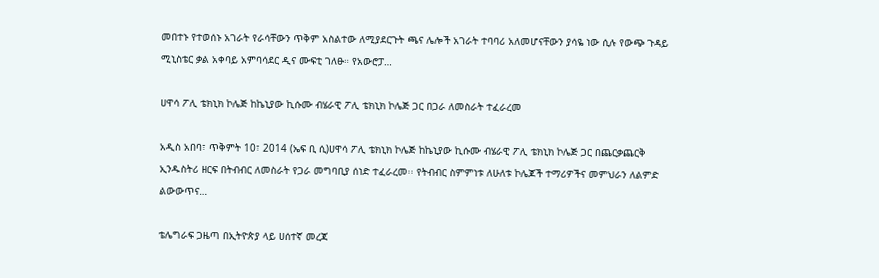መበተኑ የተወሰኑ አገራት የራሳቸውን ጥቅም አስልተው ለሚያደርጉት ጫና ሌሎች አገራት ተባባሪ አለመሆናቸውን ያሳዬ ነው ሲሉ የውጭ ጉዳይ ሚኒስቴር ቃል አቀባይ አምባሳደር ዲና ሙፍቲ ገለፁ። የአውሮፓ…

ሀዋሳ ፖሊ ቴክኒክ ኮሌጅ ከኬኒያው ኪሱሙ ብሄራዊ ፖሊ ቴክኒክ ኮሌጅ ጋር በጋራ ለመስራት ተፈራረመ

አዲስ አበባ፣ ጥቅምት 10፣ 2014 (ኤፍ ቢ ሲ)ሀዋሳ ፖሊ ቴክኒክ ኮሌጅ ከኬኒያው ኪሱሙ ብሄራዊ ፖሊ ቴክኒክ ኮሌጅ ጋር በጨርቃጨርቅ ኢንዱስትሪ ዘርፍ በትብብር ለመስራት የጋራ መግባቢያ ሰነድ ተፈራረመ፡፡ የትብብር ስምምነቱ ለሁለቱ ኮሌጆች ተማሪዎችና መምህራን ለልምድ ልውውጥና…

ቴሌግራፍ ጋዜጣ በኢትዮጵያ ላይ ሀሰተኛ መረጃ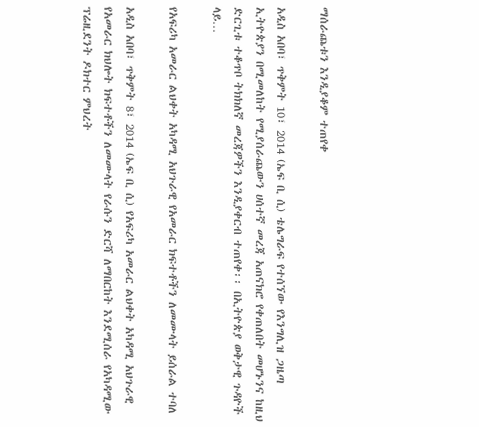ማሰራጨቱን እንዲያቆም ተጠየቀ

አዲስ አበባ፣ ጥቅምት 10፣ 2014 (ኤፍ ቢ ሲ) ቴሌግራፍ የተሰኘው የእንግሊዝ ጋዜጣ ኢትዮጵያን በሚመለከት የሚያሰራጨውን ሀሰተኛ መረጃ አጠናክሮ የቀጠለበት መሆኑንና ከዚህ ድርጊቱ ተቆጥቦ ትክክለኛ መረጃዎችን እንዲያቀርብ ተጠየቀ፡፡ በኢትዮጵያ ወቅታዊ ጉዳዮች ላይ…

የአፍሪካ አመራር ልህቀት አካዳሚ አህጉራዊ የአመራር ክፍተቶችን ለመሙላት ይሰራል ተባለ

አዲስ አበባ፣ ጥቅምት 8፣ 2014 (ኤፍ ቢ ሲ) የአፍሪካ አመራር ልህቀት አካዳሚ አህጉራዊ የአመራር ክህሎት ክፍተቶችን ለመሙላት የራሱን ድርሻ ለማበርከት እንደሚሰራ የአካዳሚው ፕሬዚደንት ዶክተር ምህረት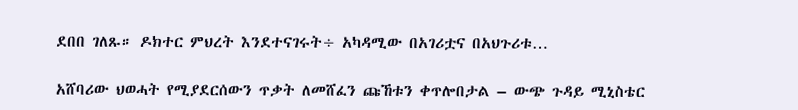ደበበ ገለጹ። ዶክተር ምህረት እንደተናገሩት÷ አካዳሚው በአገሪቷና በአህጉሪቱ…

አሸባሪው ህወሓት የሚያደርሰውን ጥቃት ለመሸፈን ጩኸቱን ቀጥሎበታል – ውጭ ጉዳይ ሚኒስቴር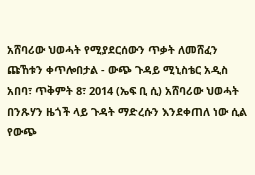አሸባሪው ህወሓት የሚያደርሰውን ጥቃት ለመሸፈን ጩኸቱን ቀጥሎበታል - ውጭ ጉዳይ ሚኒስቴር አዲስ አበባ፣ ጥቅምት 8፣ 2014 (ኤፍ ቢ ሲ) አሸባሪው ህወሓት በንጹሃን ዜጎች ላይ ጉዳት ማድረሱን እንደቀጠለ ነው ሲል የውጭ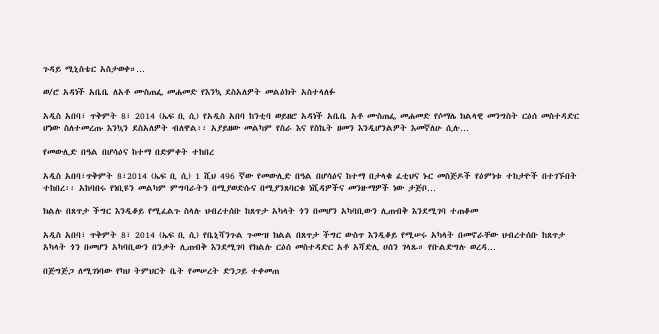ጉዳይ ሚኒስቴር አስታወቀ።…

ወ/ሮ አዳነች አቤቤ ለአቶ ሙስጠፌ መሐመድ የእንኳ ደስአለዎት መልዕክት አስተላለፉ

አዲስ አበባ፣ ጥቅምት 8፣ 2014 (ኤፍ ቢ ሲ) የአዲስ አበባ ከንቲባ ወይዘሮ አዳነች አቤቤ አቶ ሙስጠፌ መሐመድ የሶማሌ ክልላዊ መንግስት ርዕሰ መስተዳድር ሆነው ስለተመረጡ እንኳን ደስአለዎት ብለዋል፡፡ አያይዘው መልካም የስራ እና የስኬት ዘመን እንዲሆንልዎት እመኛለሁ ሲሉ…

የመውሊድ በዓል በሆሳዕና ከተማ በድምቀት ተከበረ

አዲስ አበባ፣ጥቅምት 8፣2014 (ኤፍ ቢ ሲ) 1 ሺህ 496 ኛው የመውሊድ በዓል በሆሳዕና ከተማ በታላቁ ፈቲህና ኑር መስጅዶች የዕምነቱ ተከታዮች በተገኙበት ተከበረ፡፡ አከባበሩ የነቢዩን መልካም ምግባራትን በሚያወድሱና በሚያንጸባርቁ ነሺዳዎችና መንዙማዎች ነው ታጅቦ…

ክልሉ በጸጥታ ችግር እንዲቆይ የሚፈልጉ ስላሉ ህብረተሰቡ ከጸጥታ አካላት ጎን በመሆን አካባቢውን ሊጠብቅ እንደሚገባ ተጠቆመ

አዲስ አበባ፣ ጥቅምት 8፣ 2014 (ኤፍ ቢ ሲ) የቤኒሻንጉል ጉሙዝ ክልል በጸጥታ ችግር ውስጥ እንዲቆይ የሚሠሩ አካላት በመኖራቸው ህብረተሰቡ ከጸጥታ አካላት ጎን በመሆን አካባቢውን በንቃት ሊጠብቅ እንደሚገባ የክልሉ ርዕሰ መስተዳድር አቶ አሻድሊ ሀሰን ገላጹ። የቡልድግሉ ወረዳ…

በጅግጅጋ ለሚገነባው የካህ ትምህርት ቤት የመሠረት ድንጋይ ተቀመጠ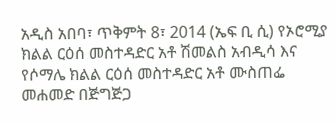አዲስ አበባ፣ ጥቅምት 8፣ 2014 (ኤፍ ቢ ሲ) የኦሮሚያ ክልል ርዕሰ መስተዳድር አቶ ሽመልስ አብዲሳ እና የሶማሌ ክልል ርዕሰ መስተዳድር አቶ ሙስጠፌ መሐመድ በጅግጅጋ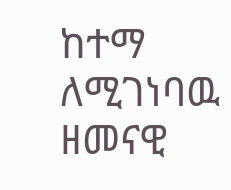ከተማ ለሚገነባዉ ዘመናዊ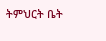ትምህርት ቤት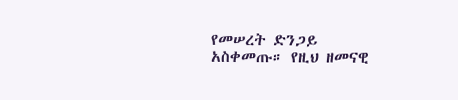የመሠረት ድንጋይ አስቀመጡ። የዚህ ዘመናዊ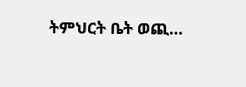ትምህርት ቤት ወጪ…